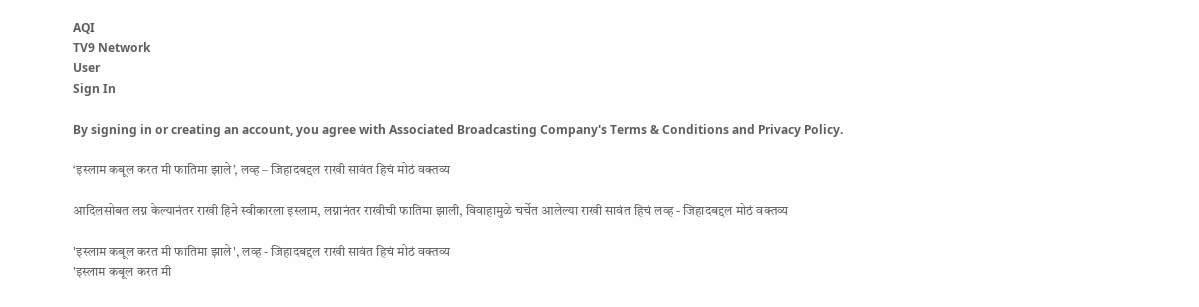AQI
TV9 Network
User
Sign In

By signing in or creating an account, you agree with Associated Broadcasting Company's Terms & Conditions and Privacy Policy.

‘इस्लाम कबूल करत मी फातिमा झाले’, लव्ह – जिहादबद्दल राखी सावंत हिचं मोठं वक्तव्य

आदिलसोबत लग्न केल्यानंतर राखी हिने स्वीकारला इस्लाम, लग्नानंतर राखीची फातिमा झाली, विवाहामुळे चर्चेत आलेल्या राखी सावंत हिचं लव्ह - जिहादबद्दल मोठं वक्तव्य

'इस्लाम कबूल करत मी फातिमा झाले', लव्ह - जिहादबद्दल राखी सावंत हिचं मोठं वक्तव्य
'इस्लाम कबूल करत मी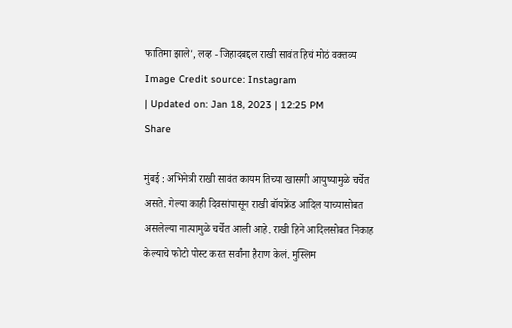फातिमा झाले', लव्ह - जिहादबद्दल राखी सावंत हिचं मोठं वक्तव्य Image Credit source: Instagram
| Updated on: Jan 18, 2023 | 12:25 PM
Share

मुंबई : अभिनेत्री राखी सावंत कायम तिच्या खासगी आयुष्यामुळे चर्चेत असते. गेल्या काही दिवसांपासून राखी बॉयफ्रेंड आदिल याच्यासोबत असलेल्या नात्यामुळे चर्चेत आली आहे. राखी हिने आदिलसोबत निकाह केल्याचे फोटो पोस्ट करत सर्वांना हैराण केलं. मुस्लिम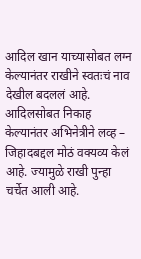आदिल खान याच्यासोबत लग्न केल्यानंतर राखीने स्वतःचं नाव देखील बदललं आहे. आदिलसोबत निकाह केल्यानंतर अभिनेत्रीने लव्ह – जिहादबद्दल मोठं वक्यव्य केलं आहे. ज्यामुळे राखी पुन्हा चर्चेत आली आहे.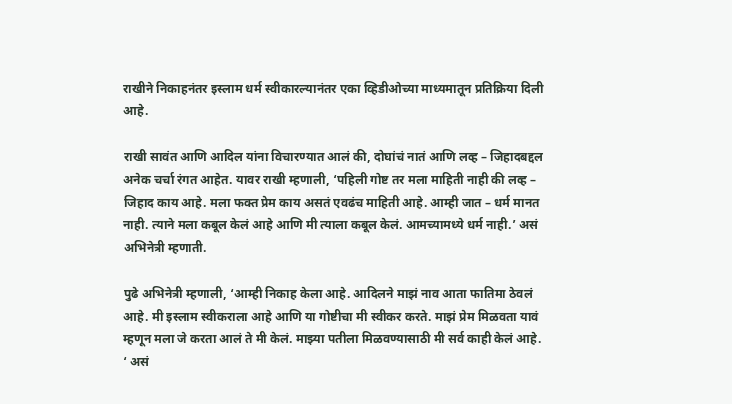राखीने निकाहनंतर इस्लाम धर्म स्वीकारल्यानंतर एका व्हिडीओच्या माध्यमातून प्रतिक्रिया दिली आहे.

राखी सावंत आणि आदिल यांना विचारण्यात आलं की, दोघांचं नातं आणि लव्ह – जिहादबद्दल अनेक चर्चा रंगत आहेत. यावर राखी म्हणाली, ‘पहिली गोष्ट तर मला माहिती नाही की लव्ह – जिहाद काय आहे. मला फक्त प्रेम काय असतं एवढंच माहिती आहे. आम्ही जात – धर्म मानत नाही. त्याने मला कबूल केलं आहे आणि मी त्याला कबूल केलं. आमच्यामध्ये धर्म नाही.’ असं अभिनेत्री म्हणाती.

पुढे अभिनेत्री म्हणाली, ‘आम्ही निकाह केला आहे. आदिलने माझं नाव आता फातिमा ठेवलं आहे. मी इस्लाम स्वीकराला आहे आणि या गोष्टीचा मी स्वीकर करते. माझं प्रेम मिळवता यावं म्हणून मला जे करता आलं ते मी केलं. माझ्या पतीला मिळवण्यासाठी मी सर्व काही केलं आहे. ‘ असं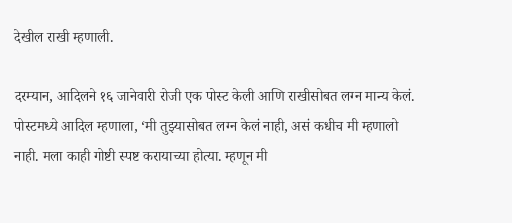देखील राखी म्हणाली.

दरम्यान, आदिलने १६ जानेवारी रोजी एक पोस्ट केली आणि राखीसोबत लग्न मान्य केलं. पोस्टमध्ये आदिल म्हणाला, ‘मी तुझ्यासोबत लग्न केलं नाही, असं कधीच मी म्हणालो नाही. मला काही गोष्टी स्पष्ट करायाच्या होत्या. म्हणून मी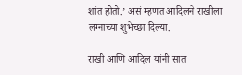शांत होतो.’ असं म्हणत आदिलने राखीला लग्नाच्या शुभेच्छा दिल्या.

राखी आणि आदिल यांनी सात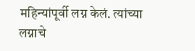महिन्यांपूर्वी लग्न केलं. त्यांच्या लग्नाचे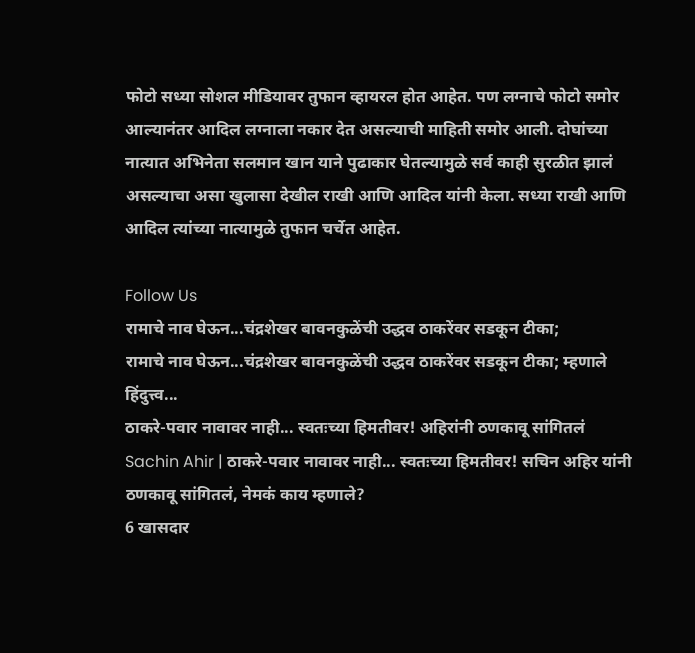फोटो सध्या सोशल मीडियावर तुफान व्हायरल होत आहेत. पण लग्नाचे फोटो समोर आल्यानंतर आदिल लग्नाला नकार देत असल्याची माहिती समोर आली. दोघांच्या नात्यात अभिनेता सलमान खान याने पुढाकार घेतल्यामुळे सर्व काही सुरळीत झालं असल्याचा असा खुलासा देखील राखी आणि आदिल यांनी केला. सध्या राखी आणि आदिल त्यांच्या नात्यामुळे तुफान चर्चेत आहेत.

Follow Us
रामाचे नाव घेऊन...चंद्रशेखर बावनकुळेंची उद्धव ठाकरेंवर सडकून टीका;
रामाचे नाव घेऊन...चंद्रशेखर बावनकुळेंची उद्धव ठाकरेंवर सडकून टीका; म्हणाले हिंदुत्त्व...
ठाकरे-पवार नावावर नाही... स्वतःच्या हिमतीवर! अहिरांनी ठणकावू सांगितलं
Sachin Ahir | ठाकरे-पवार नावावर नाही... स्वतःच्या हिमतीवर! सचिन अहिर यांनी ठणकावू सांगितलं, नेमकं काय म्हणाले?
6 खासदार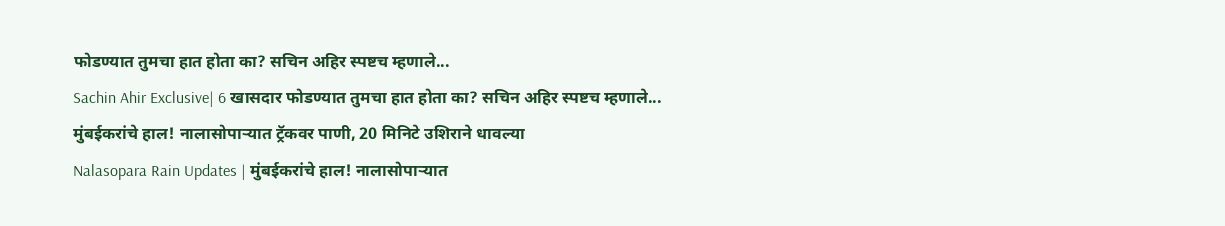फोडण्यात तुमचा हात होता का? सचिन अहिर स्पष्टच म्हणाले...
Sachin Ahir Exclusive| 6 खासदार फोडण्यात तुमचा हात होता का? सचिन अहिर स्पष्टच म्हणाले...
मुंबईकरांचे हाल! नालासोपाऱ्यात ट्रॅकवर पाणी, 20 मिनिटे उशिराने धावल्या
Nalasopara Rain Updates | मुंबईकरांचे हाल! नालासोपाऱ्यात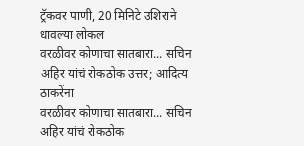ट्रॅकवर पाणी, 20 मिनिटे उशिराने धावल्या लोकल
वरळीवर कोणाचा सातबारा... सचिन अहिर यांचं रोकठोक उत्तर; आदित्य ठाकरेंना
वरळीवर कोणाचा सातबारा... सचिन अहिर यांचं रोकठोक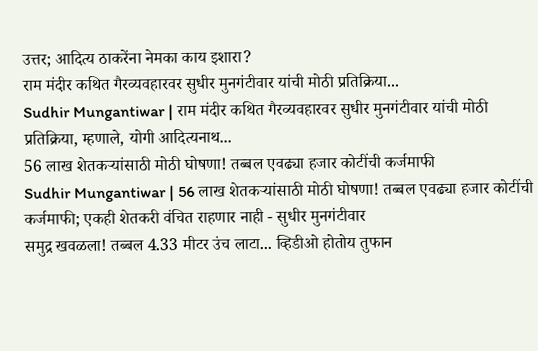उत्तर; आदित्य ठाकरेंना नेमका काय इशारा?
राम मंदीर कथित गैरव्यवहारवर सुधीर मुनगंटीवार यांची मोठी प्रतिक्रिया...
Sudhir Mungantiwar | राम मंदीर कथित गैरव्यवहारवर सुधीर मुनगंटीवार यांची मोठी प्रतिक्रिया, म्हणाले, योगी आदित्यनाथ...
56 लाख शेतकऱ्यांसाठी मोठी घोषणा! तब्बल एवढ्या हजार कोटींची कर्जमाफी
Sudhir Mungantiwar | 56 लाख शेतकऱ्यांसाठी मोठी घोषणा! तब्बल एवढ्या हजार कोटींची कर्जमाफी; एकही शेतकरी वंचित राहणार नाही - सुधीर मुनगंटीवार
समुद्र खवळला! तब्बल 4.33 मीटर उंच लाटा... व्हिडीओ होतोय तुफान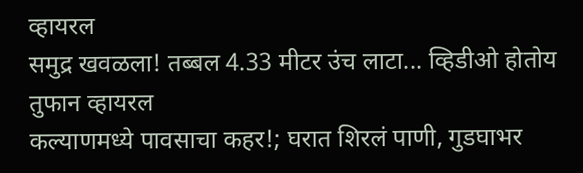व्हायरल
समुद्र खवळला! तब्बल 4.33 मीटर उंच लाटा... व्हिडीओ होतोय तुफान व्हायरल
कल्याणमध्ये पावसाचा कहर!; घरात शिरलं पाणी, गुडघाभर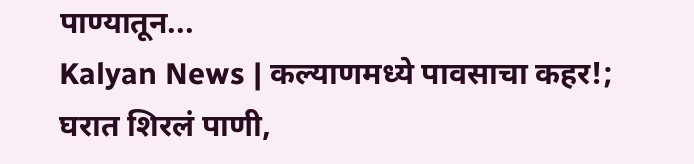पाण्यातून...
Kalyan News | कल्याणमध्ये पावसाचा कहर!; घरात शिरलं पाणी,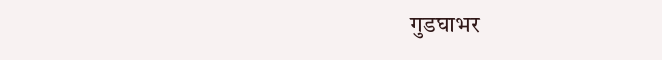गुडघाभर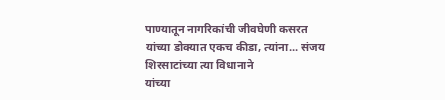पाण्यातून नागरिकांची जीवघेणी कसरत
यांच्या डोक्यात एकच कीडा, त्यांना... संजय शिरसाटांच्या त्या विधानाने
यांच्या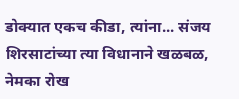डोक्यात एकच कीडा, त्यांना... संजय शिरसाटांच्या त्या विधानाने खळबळ, नेमका रोख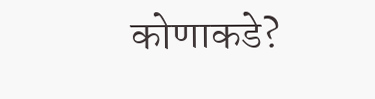कोणाकडे?